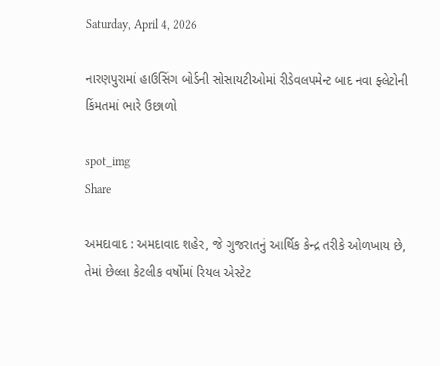Saturday, April 4, 2026

નારણપુરામાં હાઉસિંગ બોર્ડની સોસાયટીઓમાં રીડેવલપમેન્ટ બાદ નવા ફ્લેટોની કિંમતમાં ભારે ઉછાળો

spot_img
Share

અમદાવાદ : અમદાવાદ શહેર, જે ગુજરાતનું આર્થિક કેન્દ્ર તરીકે ઓળખાય છે, તેમાં છેલ્લા કેટલીક વર્ષોમાં રિયલ એસ્ટેટ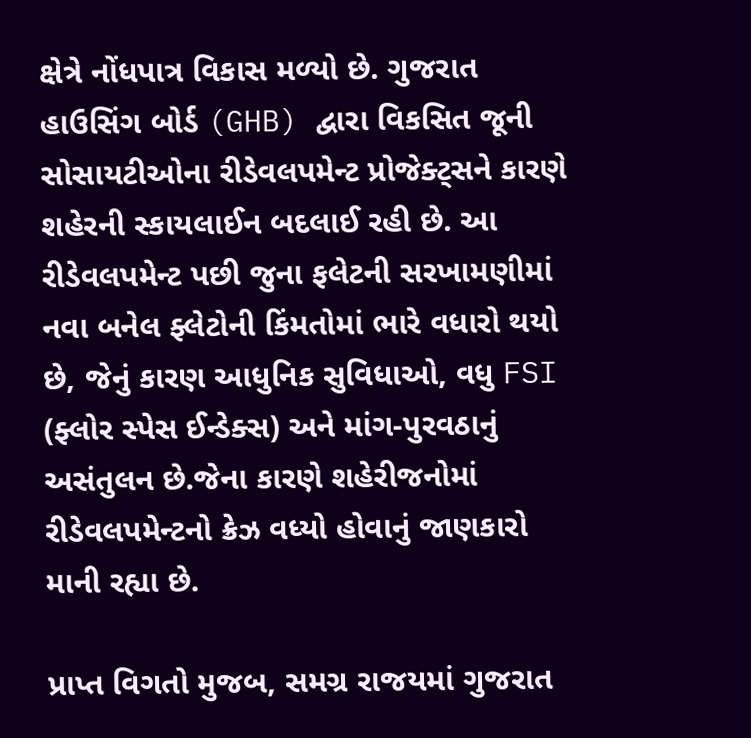ક્ષેત્રે નોંધપાત્ર વિકાસ મળ્યો છે. ગુજરાત હાઉસિંગ બોર્ડ (GHB) દ્વારા વિકસિત જૂની સોસાયટીઓના રીડેવલપમેન્ટ પ્રોજેક્ટ્સને કારણે શહેરની સ્કાયલાઈન બદલાઈ રહી છે. આ રીડેવલપમેન્ટ પછી જુના ફલેટની સરખામણીમાં નવા બનેલ ફ્લેટોની કિંમતોમાં ભારે વધારો થયો છે, જેનું કારણ આધુનિક સુવિધાઓ, વધુ FSI (ફ્લોર સ્પેસ ઈન્ડેક્સ) અને માંગ-પુરવઠાનું અસંતુલન છે.જેના કારણે શહેરીજનોમાં રીડેવલપમેન્ટનો ક્રેઝ વધ્યો હોવાનું જાણકારો માની રહ્યા છે.

પ્રાપ્ત વિગતો મુજબ, સમગ્ર રાજયમાં ગુજરાત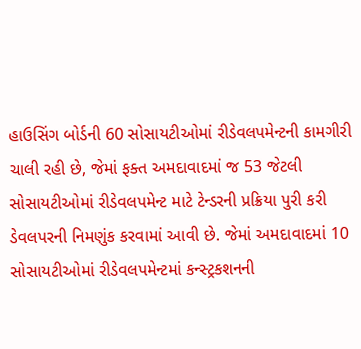હાઉસિંગ બોર્ડની 60 સોસાયટીઓમાં રીડેવલપમેન્ટની કામગીરી ચાલી રહી છે, જેમાં ફક્ત અમદાવાદમાં જ 53 જેટલી સોસાયટીઓમાં રીડેવલપમેન્ટ માટે ટેન્ડરની પ્રક્રિયા પુરી કરી ડેવલપરની નિમણુંક કરવામાં આવી છે. જેમાં અમદાવાદમાં 10 સોસાયટીઓમાં રીડેવલપમેન્ટમાં કન્સ્ટ્રકશનની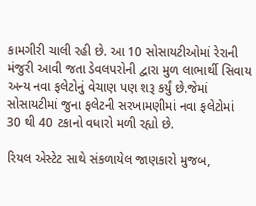કામગીરી ચાલી રહી છે. આ 10 સોસાયટીઓમાં રેરાની મંજુરી આવી જતા ડેવલપરોની દ્વારા મુળ લાભાર્થી સિવાય અન્ય નવા ફલેટોનું વેચાણ પણ શરૂ કર્યું છે.જેમાં સોસાયટીમાં જુના ફલેટની સરખામણીમાં નવા ફલેટોમાં 30 થી 40 ટકાનો વધારો મળી રહ્યો છે.

રિયલ એસ્ટેટ સાથે સંકળાયેલ જાણકારો મુજબ,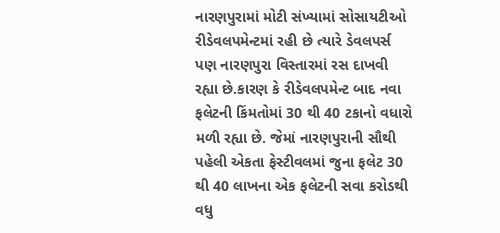નારણપુરામાં મોટી સંખ્યામાં સોસાયટીઓ રીડેવલપમેન્ટમાં રહી છે ત્યારે ડેવલપર્સ પણ નારણપુરા વિસ્તારમાં રસ દાખવી રહ્યા છે.કારણ કે રીડેવલપમેન્ટ બાદ નવા ફલેટની કિંમતોમાં 30 થી 40 ટકાનો વધારો મળી રહ્યા છે. જેમાં નારણપુરાની સૌથી પહેલી એકતા ફેસ્ટીવલમાં જુના ફલેટ 30 થી 40 લાખના એક ફલેટની સવા કરોડથી વધુ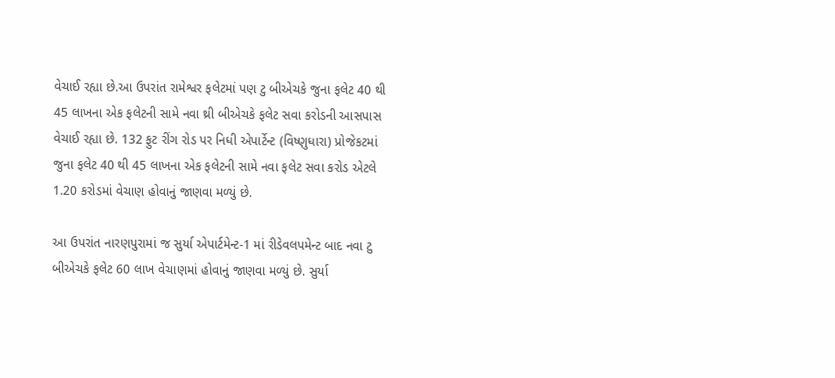વેચાઈ રહ્યા છે.આ ઉપરાંત રામેશ્વર ફલેટમાં પણ ટુ બીએચકે જુના ફલેટ 40 થી 45 લાખના એક ફલેટની સામે નવા થ્રી બીએચકે ફલેટ સવા કરોડની આસપાસ વેચાઈ રહ્યા છે. 132 ફુટ રીંગ રોડ પર નિધી એપાર્ટેન્ટ (વિષ્ણુધારા) પ્રોજેકટમાં જુના ફલેટ 40 થી 45 લાખના એક ફલેટની સામે નવા ફલેટ સવા કરોડ એટલે 1.20 કરોડમાં વેચાણ હોવાનું જાણવા મળ્યું છે.

આ ઉપરાંત નારણપુરામાં જ સુર્યા એપાર્ટમેન્ટ-1 માં રીડેવલપમેન્ટ બાદ નવા ટુ બીએચકે ફલેટ 60 લાખ વેચાણમાં હોવાનું જાણવા મળ્યું છે. સુર્યા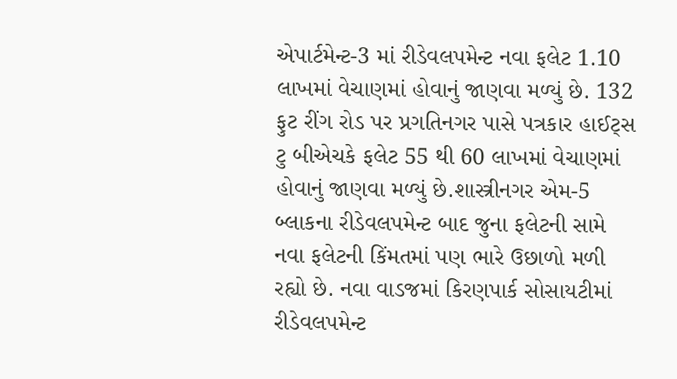એપાર્ટમેન્ટ-3 માં રીડેવલપમેન્ટ નવા ફલેટ 1.10 લાખમાં વેચાણમાં હોવાનું જાણવા મળ્યું છે. 132 ફુટ રીંગ રોડ પર પ્રગતિનગર પાસે પત્રકાર હાઈટ્સ ટુ બીએચકે ફલેટ 55 થી 60 લાખમાં વેચાણમાં હોવાનું જાણવા મળ્યું છે.શાસ્ત્રીનગર એમ-5 બ્લાકના રીડેવલપમેન્ટ બાદ જુના ફલેટની સામે નવા ફલેટની કિંમતમાં પણ ભારે ઉછાળો મળી રહ્યો છે. નવા વાડજમાં કિરણપાર્ક સોસાયટીમાં રીડેવલપમેન્ટ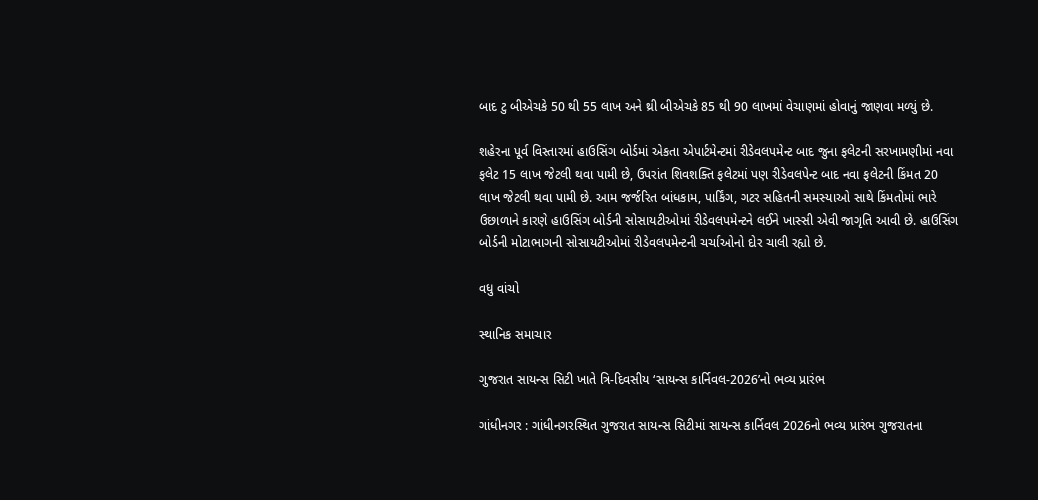બાદ ટુ બીએચકે 50 થી 55 લાખ અને થ્રી બીએચકે 85 થી 90 લાખમાં વેચાણમાં હોવાનું જાણવા મળ્યું છે.

શહેરના પૂર્વ વિસ્તારમાં હાઉસિંગ બોર્ડમાં એકતા એપાર્ટમેન્ટમાં રીડેવલપમેન્ટ બાદ જુના ફલેટની સરખામણીમાં નવા ફલેટ 15 લાખ જેટલી થવા પામી છે, ઉપરાંત શિવશક્તિ ફલેટમાં પણ રીડેવલપેન્ટ બાદ નવા ફલેટની કિંમત 20 લાખ જેટલી થવા પામી છે. આમ જર્જરિત બાંધકામ, પાર્કિંગ, ગટર સહિતની સમસ્યાઓ સાથે કિંમતોમાં ભારે ઉછાળાને કારણે હાઉસિંગ બોર્ડની સોસાયટીઓમાં રીડેવલપમેન્ટને લઈને ખાસ્સી એવી જાગૃતિ આવી છે. હાઉસિંગ બોર્ડની મોટાભાગની સોસાયટીઓમાં રીડેવલપમેન્ટની ચર્ચાઓનો દોર ચાલી રહ્યો છે.

વધુ વાંચો

સ્થાનિક સમાચાર

ગુજરાત સાયન્સ સિટી ખાતે ત્રિ-દિવસીય ‘સાયન્સ કાર્નિવલ-2026’નો ભવ્ય પ્રારંભ

ગાંધીનગર : ગાંધીનગરસ્થિત ગુજરાત સાયન્સ સિટીમાં સાયન્સ કાર્નિવલ 2026નો ભવ્ય પ્રારંભ ગુજરાતના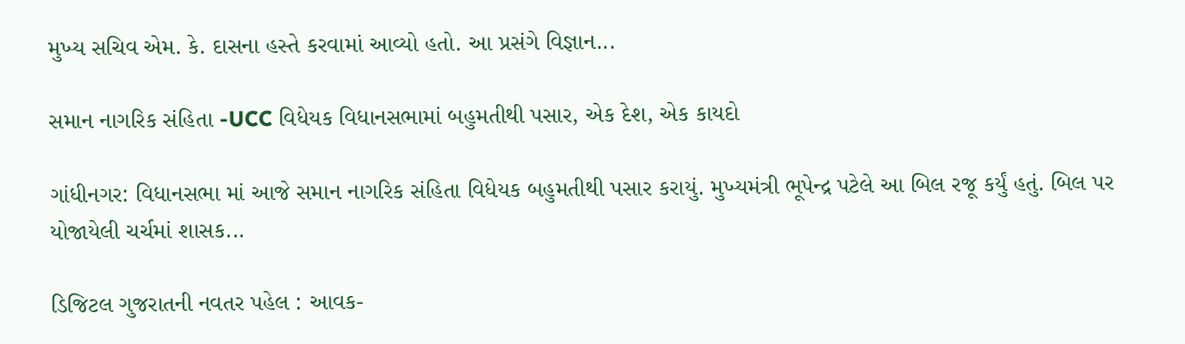મુખ્ય સચિવ એમ. કે. દાસના હસ્તે કરવામાં આવ્યો હતો. આ પ્રસંગે વિજ્ઞાન...

સમાન નાગરિક સંહિતા -UCC વિધેયક વિધાનસભામાં બહુમતીથી પસાર, એક દેશ, એક કાયદો

ગાંધીનગર: વિધાનસભા માં આજે સમાન નાગરિક સંહિતા વિધેયક બહુમતીથી પસાર કરાયું. મુખ્યમંત્રી ભૂપેન્દ્ર પટેલે આ બિલ રજૂ કર્યું હતું. બિલ પર યોજાયેલી ચર્ચમાં શાસક...

ડિજિટલ ગુજરાતની નવતર પહેલ : આવક-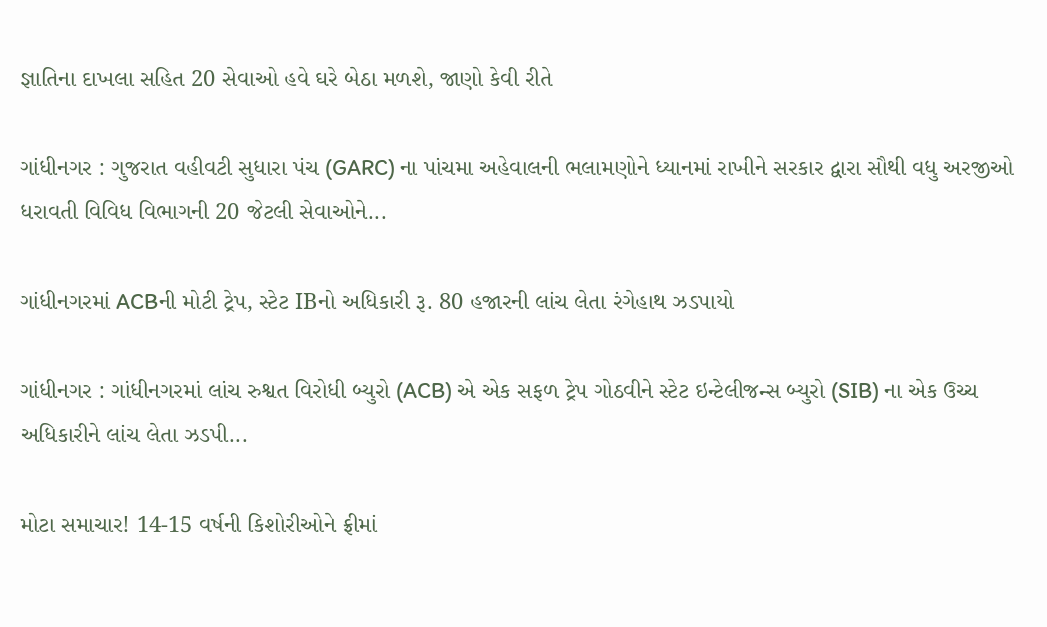જ્ઞાતિના દાખલા સહિત 20 સેવાઓ હવે ઘરે બેઠા મળશે, જાણો કેવી રીતે

ગાંધીનગર : ગુજરાત વહીવટી સુધારા પંચ (GARC) ના પાંચમા અહેવાલની ભલામણોને ધ્યાનમાં રાખીને સરકાર દ્વારા સૌથી વધુ અરજીઓ ધરાવતી વિવિધ વિભાગની 20 જેટલી સેવાઓને...

ગાંધીનગરમાં ACBની મોટી ટ્રેપ, સ્ટેટ IBનો અધિકારી રૂ. 80 હજારની લાંચ લેતા રંગેહાથ ઝડપાયો

ગાંધીનગર : ગાંધીનગરમાં લાંચ રુશ્વત વિરોધી બ્યુરો (ACB) એ એક સફળ ટ્રેપ ગોઠવીને સ્ટેટ ઇન્ટેલીજન્સ બ્યુરો (SIB) ના એક ઉચ્ચ અધિકારીને લાંચ લેતા ઝડપી...

મોટા સમાચાર! 14-15 વર્ષની કિશોરીઓને ફ્રીમાં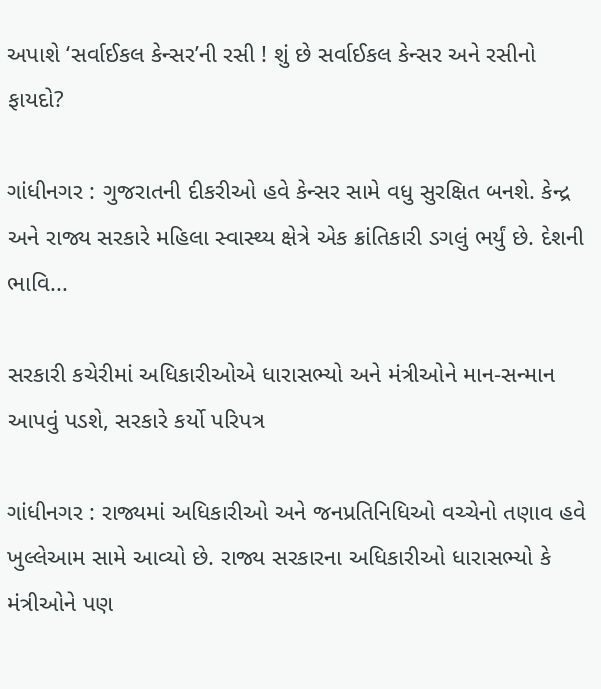અપાશે ‘સર્વાઈકલ કેન્સર’ની રસી ! શું છે સર્વાઈકલ કેન્સર અને રસીનો ફાયદો?

ગાંધીનગર : ગુજરાતની દીકરીઓ હવે કેન્સર સામે વધુ સુરક્ષિત બનશે. કેન્દ્ર અને રાજ્ય સરકારે મહિલા સ્વાસ્થ્ય ક્ષેત્રે એક ક્રાંતિકારી ડગલું ભર્યું છે. દેશની ભાવિ...

સરકારી કચેરીમાં અધિકારીઓએ ધારાસભ્યો અને મંત્રીઓને માન-સન્માન આપવું પડશે, સરકારે કર્યો પરિપત્ર

ગાંધીનગર : રાજ્યમાં અધિકારીઓ અને જનપ્રતિનિધિઓ વચ્ચેનો તણાવ હવે ખુલ્લેઆમ સામે આવ્યો છે. રાજ્ય સરકારના અધિકારીઓ ધારાસભ્યો કે મંત્રીઓને પણ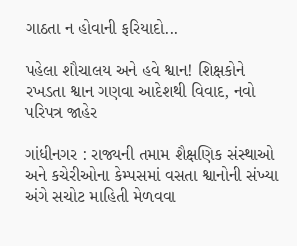ગાઠતા ન હોવાની ફરિયાદો...

પહેલા શૌચાલય અને હવે શ્વાન! શિક્ષકોને રખડતા શ્વાન ગણવા આદેશથી વિવાદ, નવો પરિપત્ર જાહેર

ગાંધીનગર : રાજ્યની તમામ શૈક્ષણિક સંસ્થાઓ અને કચેરીઓના કેમ્પસમાં વસતા શ્વાનોની સંખ્યા અંગે સચોટ માહિતી મેળવવા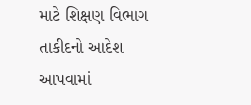માટે શિક્ષણ વિભાગ તાકીદનો આદેશ આપવામાં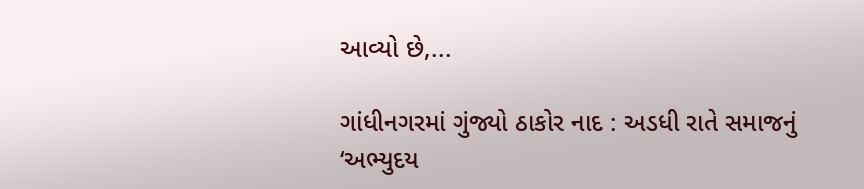આવ્યો છે,...

ગાંધીનગરમાં ગુંજ્યો ઠાકોર નાદ : અડધી રાતે સમાજનું ‘અભ્યુદય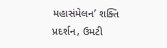મહાસંમેલન’ શક્તિ પ્રદર્શન, ઉમટી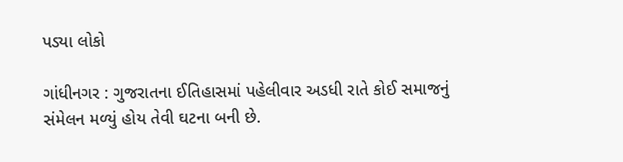પડ્યા લોકો

ગાંધીનગર : ગુજરાતના ઈતિહાસમાં પહેલીવાર અડધી રાતે કોઈ સમાજનું સંમેલન મળ્યું હોય તેવી ઘટના બની છે.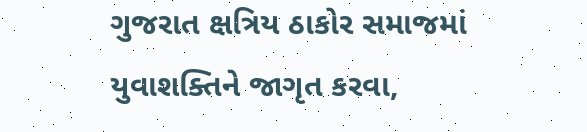ગુજરાત ક્ષત્રિય ઠાકોર સમાજમાં યુવાશક્તિને જાગૃત કરવા,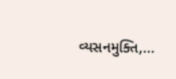વ્યસનમુક્તિ,...